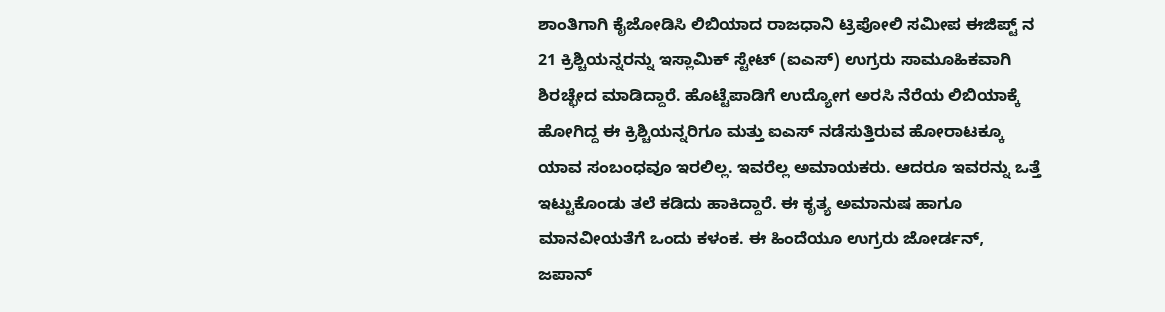ಶಾಂತಿಗಾಗಿ ಕೈಜೋಡಿಸಿ ಲಿಬಿಯಾದ ರಾಜಧಾನಿ ಟ್ರಿಪೋಲಿ ಸಮೀಪ ಈಜಿಪ್ಟ್ ನ 21 ಕ್ರಿಶ್ಚಿಯನ್ನರನ್ನು ಇಸ್ಲಾಮಿಕ್‌ ಸ್ಟೇಟ್‌ (ಐಎಸ್‌) ಉಗ್ರರು ಸಾಮೂಹಿಕವಾಗಿ ಶಿರಚ್ಛೇದ ಮಾಡಿದ್ದಾರೆ. ಹೊಟ್ಟೆಪಾಡಿಗೆ ಉದ್ಯೋಗ ಅರಸಿ ನೆರೆಯ ಲಿಬಿಯಾಕ್ಕೆ ಹೋಗಿದ್ದ ಈ ಕ್ರಿಶ್ಚಿಯನ್ನರಿಗೂ ಮತ್ತು ಐಎಸ್‌ ನಡೆಸುತ್ತಿರುವ ಹೋರಾಟಕ್ಕೂ ಯಾವ ಸಂಬಂಧವೂ ಇರಲಿಲ್ಲ. ಇವರೆಲ್ಲ ಅಮಾಯಕರು. ಆದರೂ ಇವರನ್ನು ಒತ್ತೆ ಇಟ್ಟುಕೊಂಡು ತಲೆ ಕಡಿದು ಹಾಕಿದ್ದಾರೆ. ಈ ಕೃತ್ಯ ಅಮಾನುಷ ಹಾಗೂ ಮಾನವೀಯತೆಗೆ ಒಂದು ಕಳಂಕ. ಈ ಹಿಂದೆಯೂ ಉಗ್ರರು ಜೋರ್ಡನ್, ಜಪಾನ್‌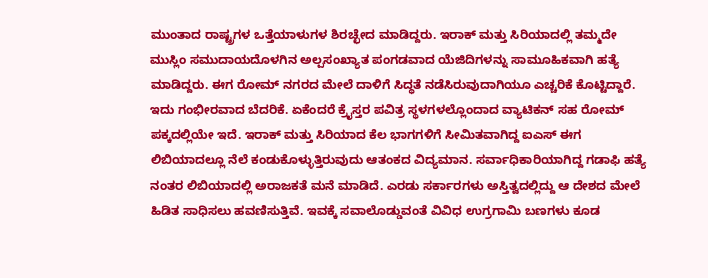ಮುಂತಾದ ರಾಷ್ಟ್ರಗಳ ಒತ್ತೆಯಾಳುಗಳ ಶಿರಚ್ಛೇದ ಮಾಡಿದ್ದರು. ಇರಾಕ್‌ ಮತ್ತು ಸಿರಿಯಾದಲ್ಲಿ ತಮ್ಮದೇ ಮುಸ್ಲಿಂ ಸಮುದಾಯದೊಳಗಿನ ಅಲ್ಪಸಂಖ್ಯಾತ ಪಂಗಡವಾದ ಯೆಜಿದಿಗಳನ್ನು ಸಾಮೂಹಿಕವಾಗಿ ಹತ್ಯೆ ಮಾಡಿದ್ದರು. ಈಗ ರೋಮ್‌ ನಗರದ ಮೇಲೆ ದಾಳಿಗೆ ಸಿದ್ಧತೆ ನಡೆಸಿರುವುದಾಗಿಯೂ ಎಚ್ಚರಿಕೆ ಕೊಟ್ಟಿದ್ದಾರೆ. ಇದು ಗಂಭೀರವಾದ ಬೆದರಿಕೆ. ಏಕೆಂದರೆ ಕ್ರೈಸ್ತರ ಪವಿತ್ರ ಸ್ಥಳಗಳಲ್ಲೊಂದಾದ ವ್ಯಾಟಿಕನ್‌ ಸಹ ರೋಮ್‌ ಪಕ್ಕದಲ್ಲಿಯೇ ಇದೆ. ಇರಾಕ್‌ ಮತ್ತು ಸಿರಿಯಾದ ಕೆಲ ಭಾಗಗಳಿಗೆ ಸೀಮಿತವಾಗಿದ್ದ ಐಎಸ್‌ ಈಗ ಲಿಬಿಯಾದಲ್ಲೂ ನೆಲೆ ಕಂಡುಕೊಳ್ಳುತ್ತಿರುವುದು ಆತಂಕದ ವಿದ್ಯಮಾನ. ಸರ್ವಾಧಿಕಾರಿಯಾಗಿದ್ದ ಗಡಾಫಿ ಹತ್ಯೆ ನಂತರ ಲಿಬಿಯಾದಲ್ಲಿ ಅರಾಜಕತೆ ಮನೆ ಮಾಡಿದೆ. ಎರಡು ಸರ್ಕಾರಗಳು ಅಸ್ತಿತ್ವದಲ್ಲಿದ್ದು ಆ ದೇಶದ ಮೇಲೆ ಹಿಡಿತ ಸಾಧಿಸಲು ಹವಣಿಸುತ್ತಿವೆ. ಇವಕ್ಕೆ ಸವಾಲೊಡ್ಡುವಂತೆ ವಿವಿಧ ಉಗ್ರಗಾಮಿ ಬಣಗಳು ಕೂಡ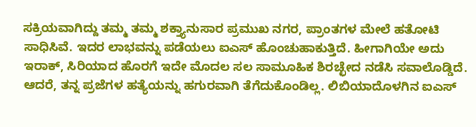ಸಕ್ರಿಯವಾಗಿದ್ದು ತಮ್ಮ ತಮ್ಮ ಶಕ್ತ್ಯಾನುಸಾರ ಪ್ರಮುಖ ನಗರ, ಪ್ರಾಂತಗಳ ಮೇಲೆ ಹತೋಟಿ ಸಾಧಿಸಿವೆ. ಇದರ ಲಾಭವನ್ನು ಪಡೆಯಲು ಐಎಸ್‌ ಹೊಂಚುಹಾಕುತ್ತಿದೆ. ಹೀಗಾಗಿಯೇ ಅದು ಇರಾಕ್‌, ಸಿರಿಯಾದ ಹೊರಗೆ ಇದೇ ಮೊದಲ ಸಲ ಸಾಮೂಹಿಕ ಶಿರಚ್ಛೇದ ನಡೆಸಿ ಸವಾಲೊಡ್ಡಿದೆ. ಆದರೆ, ತನ್ನ ಪ್ರಜೆಗಳ ಹತ್ಯೆಯನ್ನು ಹಗುರವಾಗಿ ತೆಗೆದುಕೊಂಡಿಲ್ಲ. ಲಿಬಿಯಾದೊಳಗಿನ ಐಎಸ್‌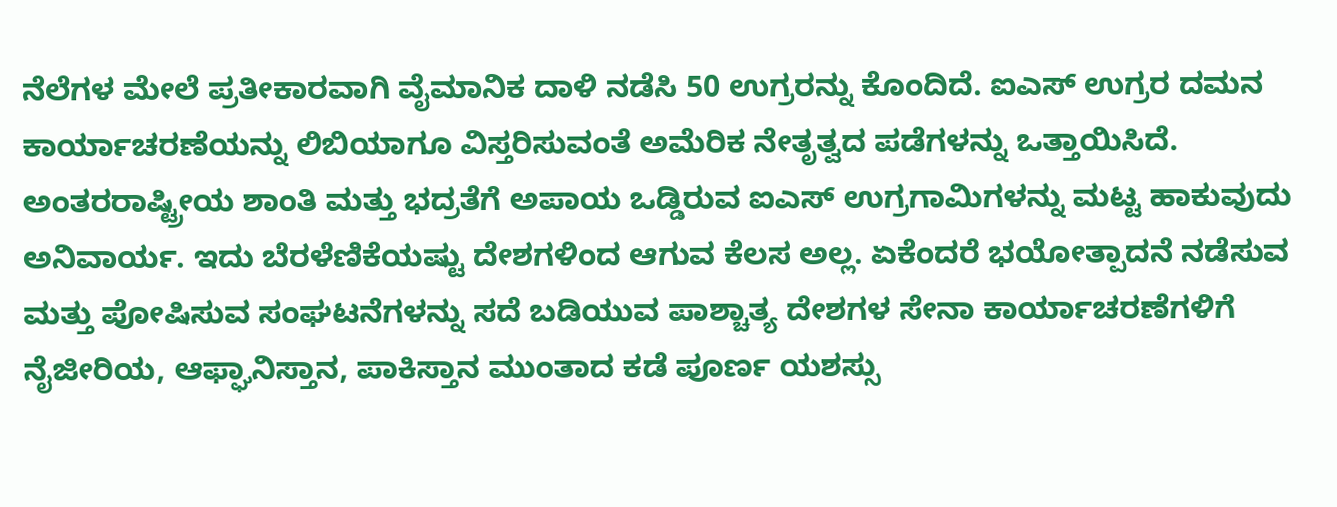ನೆಲೆಗಳ ಮೇಲೆ ಪ್ರತೀಕಾರವಾಗಿ ವೈಮಾನಿಕ ದಾಳಿ ನಡೆಸಿ 50 ಉಗ್ರರನ್ನು ಕೊಂದಿದೆ. ಐಎಸ್‌ ಉಗ್ರರ ದಮನ ಕಾರ್ಯಾಚರಣೆಯನ್ನು ಲಿಬಿಯಾಗೂ ವಿಸ್ತರಿಸುವಂತೆ ಅಮೆರಿಕ ನೇತೃತ್ವದ ಪಡೆಗಳನ್ನು ಒತ್ತಾಯಿಸಿದೆ. ಅಂತರರಾಷ್ಟ್ರೀಯ ಶಾಂತಿ ಮತ್ತು ಭದ್ರತೆಗೆ ಅಪಾಯ ಒಡ್ಡಿರುವ ಐಎಸ್‌ ಉಗ್ರಗಾಮಿಗಳನ್ನು ಮಟ್ಟ ಹಾಕುವುದು ಅನಿವಾರ್ಯ. ಇದು ಬೆರಳೆಣಿಕೆಯಷ್ಟು ದೇಶಗಳಿಂದ ಆಗುವ ಕೆಲಸ ಅಲ್ಲ. ಏಕೆಂದರೆ ಭಯೋತ್ಪಾದನೆ ನಡೆಸುವ ಮತ್ತು ಪೋಷಿಸುವ ಸಂಘಟನೆಗಳನ್ನು ಸದೆ ಬಡಿಯುವ ಪಾಶ್ಚಾತ್ಯ ದೇಶಗಳ ಸೇನಾ ಕಾರ್ಯಾಚರಣೆಗಳಿಗೆ ನೈಜೀರಿಯ, ಆಫ್ಘಾನಿಸ್ತಾನ, ಪಾಕಿಸ್ತಾನ ಮುಂತಾದ ಕಡೆ ಪೂರ್ಣ ಯಶಸ್ಸು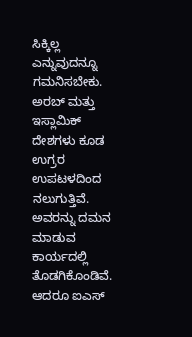ಸಿಕ್ಕಿಲ್ಲ ಎನ್ನುವುದನ್ನೂ ಗಮನಿಸಬೇಕು. ಅರಬ್‌ ಮತ್ತು ಇಸ್ಲಾಮಿಕ್‌ ದೇಶಗಳು ಕೂಡ ಉಗ್ರರ ಉಪಟಳದಿಂದ ನಲುಗುತ್ತಿವೆ. ಅವರನ್ನು ದಮನ ಮಾಡುವ ಕಾರ್ಯದಲ್ಲಿ ತೊಡಗಿಕೊಂಡಿವೆ. ಆದರೂ ಐಎಸ್‌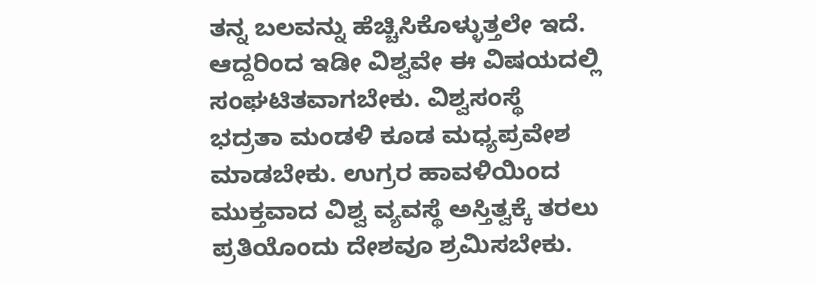ತನ್ನ ಬಲವನ್ನು ಹೆಚ್ಚಿಸಿಕೊಳ್ಳುತ್ತಲೇ ಇದೆ. ಆದ್ದರಿಂದ ಇಡೀ ವಿಶ್ವವೇ ಈ ವಿಷಯದಲ್ಲಿ ಸಂಘಟಿತವಾಗಬೇಕು. ವಿಶ್ವಸಂಸ್ಥೆ ಭದ್ರತಾ ಮಂಡಳಿ ಕೂಡ ಮಧ್ಯಪ್ರವೇಶ ಮಾಡಬೇಕು. ಉಗ್ರರ ಹಾವಳಿಯಿಂದ ಮುಕ್ತವಾದ ವಿಶ್ವ ವ್ಯವಸ್ಥೆ ಅಸ್ತಿತ್ವಕ್ಕೆ ತರಲು ಪ್ರತಿಯೊಂದು ದೇಶವೂ ಶ್ರಮಿಸಬೇಕು.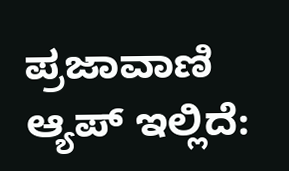ಪ್ರಜಾವಾಣಿ ಆ್ಯಪ್ ಇಲ್ಲಿದೆ: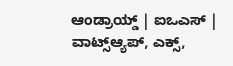ಆಂಡ್ರಾಯ್ಡ್ | ಐಒಎಸ್ | ವಾಟ್ಸ್ಆ್ಯಪ್, ಎಕ್ಸ್,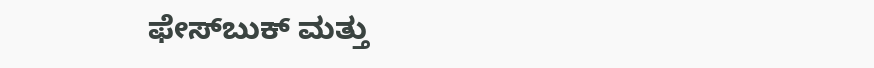ಫೇಸ್‌ಬುಕ್ ಮತ್ತು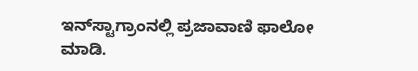ಇನ್‌ಸ್ಟಾಗ್ರಾಂನಲ್ಲಿ ಪ್ರಜಾವಾಣಿ ಫಾಲೋ ಮಾಡಿ.